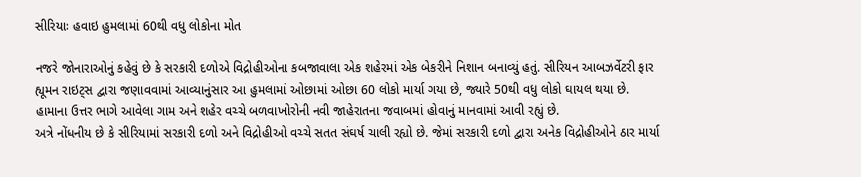સીરિયાઃ હવાઇ હુમલામાં 60થી વધુ લોકોના મોત

નજરે જોનારાઓનું કહેવું છે કે સરકારી દળોએ વિદ્રોહીઓના કબજાવાલા એક શહેરમાં એક બેકરીને નિશાન બનાવ્યું હતું. સીરિયન આબઝર્વેટરી ફાર હ્યૂમન રાઇટ્સ દ્વારા જણાવવામાં આવ્યાનુંસાર આ હુમલામાં ઓછામાં ઓછા 60 લોકો માર્યા ગયા છે, જ્યારે 50થી વધુ લોકો ઘાયલ થયા છે.
હામાના ઉત્તર ભાગે આવેલા ગામ અને શહેર વચ્ચે બળવાખોરોની નવી જાહેરાતના જવાબમાં હોવાનું માનવામાં આવી રહ્યું છે.
અત્રે નોંધનીય છે કે સીરિયામાં સરકારી દળો અને વિદ્રોહીઓ વચ્ચે સતત સંઘર્ષ ચાલી રહ્યો છે. જેમાં સરકારી દળો દ્વારા અનેક વિદ્રોહીઓને ઠાર માર્યા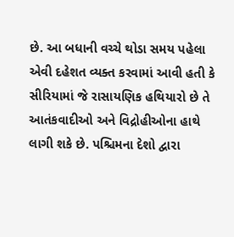છે. આ બધાની વચ્ચે થોડા સમય પહેલા એવી દહેશત વ્યક્ત કરવામાં આવી હતી કે સીરિયામાં જે રાસાયણિક હથિયારો છે તે આતંકવાદીઓ અને વિદ્રોહીઓના હાથે લાગી શકે છે. પશ્ચિમના દેશો દ્વારા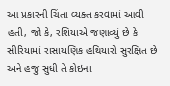આ પ્રકારની ચિંતા વ્યક્ત કરવામાં આવી હતી, જો કે, રશિયાએ જણાવ્યું છે કે સીરિયામાં રાસાયણિક હથિયારો સુરક્ષિત છે અને હજુ સુધી તે કોઇના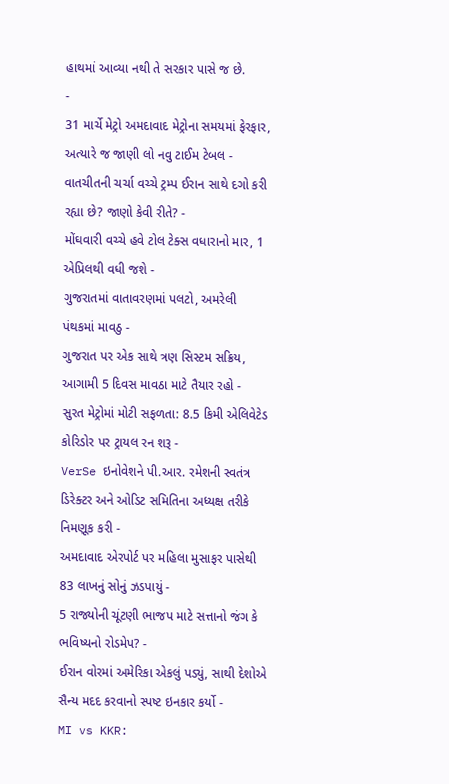હાથમાં આવ્યા નથી તે સરકાર પાસે જ છે.
-
31 માર્ચે મેટ્રો અમદાવાદ મેટ્રોના સમયમાં ફેરફાર, અત્યારે જ જાણી લો નવુ ટાઈમ ટેબલ -
વાતચીતની ચર્ચા વચ્ચે ટ્રમ્પ ઈરાન સાથે દગો કરી રહ્યા છે? જાણો કેવી રીતે? -
મોંઘવારી વચ્ચે હવે ટોલ ટેક્સ વધારાનો માર, 1 એપ્રિલથી વધી જશે -
ગુજરાતમાં વાતાવરણમાં પલટો, અમરેલી પંથકમાં માવઠુ -
ગુજરાત પર એક સાથે ત્રણ સિસ્ટમ સક્રિય, આગામી 5 દિવસ માવઠા માટે તૈયાર રહો -
સુરત મેટ્રોમાં મોટી સફળતા: 8.5 કિમી એલિવેટેડ કોરિડોર પર ટ્રાયલ રન શરૂ -
VerSe ઇનોવેશને પી.આર. રમેશની સ્વતંત્ર ડિરેક્ટર અને ઓડિટ સમિતિના અધ્યક્ષ તરીકે નિમણૂક કરી -
અમદાવાદ એરપોર્ટ પર મહિલા મુસાફર પાસેથી 83 લાખનું સોનું ઝડપાયું -
5 રાજ્યોની ચૂંટણી ભાજપ માટે સત્તાનો જંગ કે ભવિષ્યનો રોડમેપ? -
ઈરાન વોરમાં અમેરિકા એકલું પડ્યું, સાથી દેશોએ સૈન્ય મદદ કરવાનો સ્પષ્ટ ઇનકાર કર્યો -
MI vs KKR: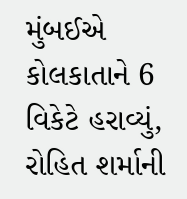મુંબઈએ કોલકાતાને 6 વિકેટે હરાવ્યું, રોહિત શર્માની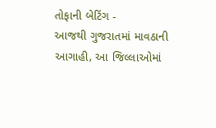તોફાની બેટિંગ -
આજથી ગુજરાતમાં માવઠાની આગાહી, આ જિલ્લાઓમાં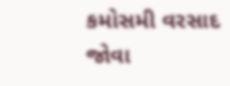કમોસમી વરસાદ જોવા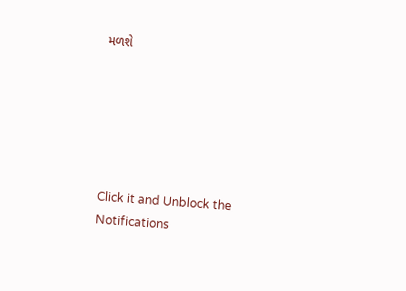મળશે






Click it and Unblock the Notifications